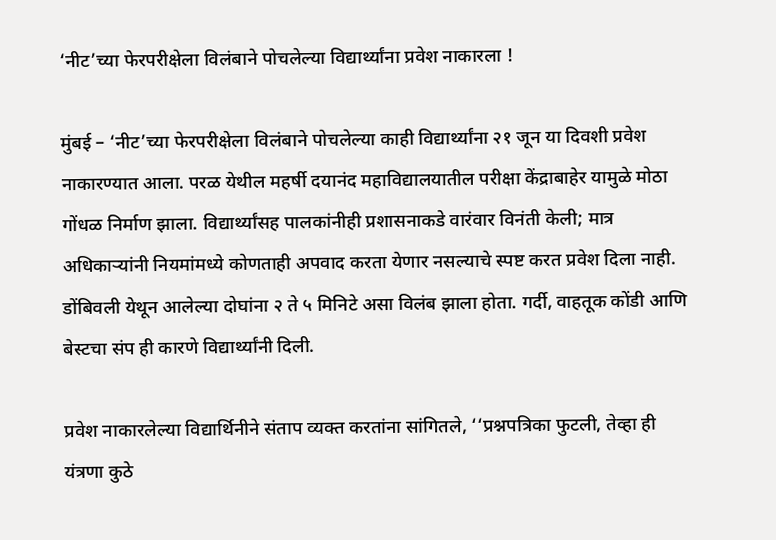‘नीट’च्या फेरपरीक्षेला विलंबाने पोचलेल्या विद्यार्थ्यांना प्रवेश नाकारला !

मुंबई – ‘नीट’च्या फेरपरीक्षेला विलंबाने पोचलेल्या काही विद्यार्थ्यांना २१ जून या दिवशी प्रवेश नाकारण्यात आला. परळ येथील महर्षी दयानंद महाविद्यालयातील परीक्षा केंद्राबाहेर यामुळे मोठा गोंधळ निर्माण झाला. विद्यार्थ्यांसह पालकांनीही प्रशासनाकडे वारंवार विनंती केली; मात्र अधिकार्‍यांनी नियमांमध्ये कोणताही अपवाद करता येणार नसल्याचे स्पष्ट करत प्रवेश दिला नाही. डोंबिवली येथून आलेल्या दोघांना २ ते ५ मिनिटे असा विलंब झाला होता. गर्दी, वाहतूक कोंडी आणि बेस्टचा संप ही कारणे विद्यार्थ्यांनी दिली.

प्रवेश नाकारलेल्या विद्यार्थिनीने संताप व्यक्त करतांना सांगितले, ‘‘प्रश्नपत्रिका फुटली, तेव्हा ही यंत्रणा कुठे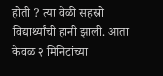होती ? त्या वेळी सहस्रो विद्यार्थ्यांची हानी झाली. आता केवळ २ मिनिटांच्या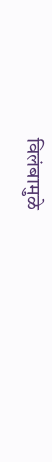विलंबामुळे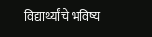विद्यार्थ्यांचे भविष्य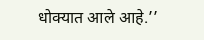धोक्यात आले आहे.’’